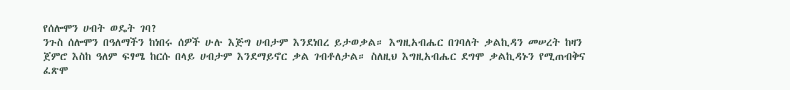የሰሎሞን ሀብት ወዴት ገባ?
ንጉስ ሰሎሞን በዓለማችን ከነበሩ ሰዎች ሁሉ እጅግ ሀብታም እንደነበረ ይታወቃል። እግዚአብሔር በገባለት ቃልኪዳን መሠረት ከዛን ጀምሮ እስከ ዓለም ፍፃሜ ከርሱ በላይ ሀብታም እንደማይኖር ቃል ገብቶለታል። ስለዚህ እግዚአብሔር ደግሞ ቃልኪዳኑን የሚጠብቅና ፈጽሞ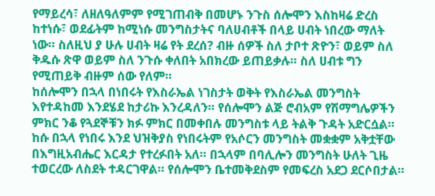የማይረሳ፣ ለዘለዓለምም የሚገጠብቅ በመሆኑ ንጉስ ሰሎሞን እስከዛሬ ድረስ ከተነሱ፣ ወደፊትም ከሚነሱ መንግስታትና ባለሀብቶች በላይ ሀብት ነበረው ማለት ነው። ስለዚህ ያ ሁሉ ሀብት ዛሬ የት ደረሰ? ብዙ ሰዎች ስለ ታቦተ ጽዮን፣ ወይም ስለ ቅዱሱ ጽዋ ወይም ስለ ንጉሱ ቀለበት አበክረው ይጠይቃሉ። ስለ ሀብቱ ግን የሚጠይቅ ብዙም ሰው የለም።
ከሰሎሞን በኋላ በነበሩት የእስራኤል ነገስታት ወቅት የእስራኤል መንግስት እየተዳከመ እንደሄደ ከታሪኩ እንረዳለን። የሰሎሞን ልጅ ሮብአም የሽማግሌዎችን ምክር ንቆ የጓደኞቹን ክፉ ምክር በመቀበሉ መንግስቱ ላይ ትልቅ ጉዳት አድርሷል። ከሱ በኋላ የነበሩ እንደ ህዝቅያስ የነበሩትም የአሶርን መንግስት መቋቋም አቅቷቸው በእግዚአብሔር እርዳታ የተረፉበት አለ። በኋላም በባሊሎን መንግስት ሁለት ጊዜ ተወርረው ለስደት ተዳርገዋል። የሰሎሞን ቤተመቅደስም የመፍረስ አደጋ ደርሶበታል።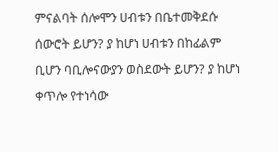ምናልባት ሰሎሞን ሀብቱን በቤተመቅደሱ ሰውሮት ይሆን? ያ ከሆነ ሀብቱን በከፊልም ቢሆን ባቢሎናውያን ወስደውት ይሆን? ያ ከሆነ ቀጥሎ የተነሳው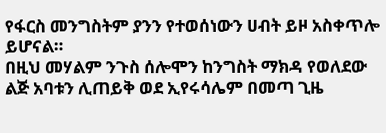የፋርስ መንግስትም ያንን የተወሰነውን ሀብት ይዞ አስቀጥሎ ይሆናል።
በዚህ መሃልም ንጉስ ሰሎሞን ከንግስት ማክዳ የወለደው ልጅ አባቱን ሊጠይቅ ወደ ኢየሩሳሌም በመጣ ጊዜ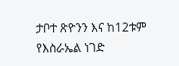ታቦተ ጽዮንን እና ከ12ቱም የእስራኤል ነገድ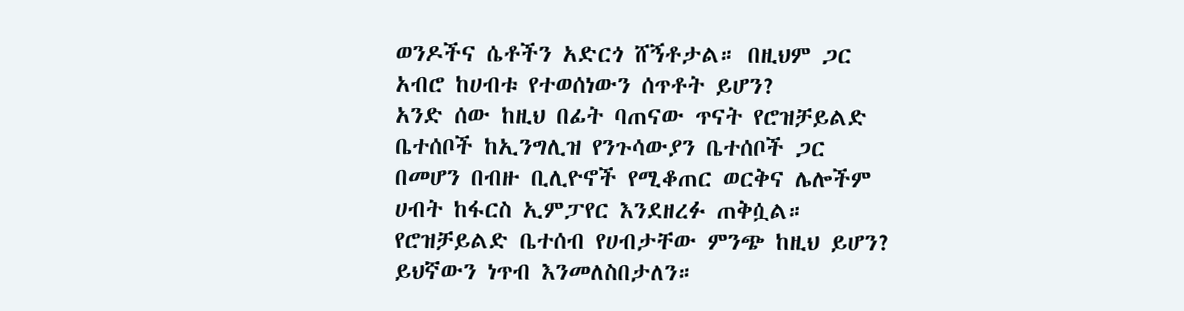ወንዶችና ሴቶችን አድርጎ ሸኝቶታል። በዚህም ጋር አብሮ ከሀብቱ የተወሰነውን ሰጥቶት ይሆን?
አንድ ሰው ከዚህ በፊት ባጠናው ጥናት የሮዝቻይልድ ቤተሰቦች ከኢንግሊዝ የንጉሳውያን ቤተሰቦች ጋር በመሆን በብዙ ቢሊዮኖች የሚቆጠር ወርቅና ሌሎችም ሀብት ከፋርስ ኢምፓየር እንደዘረፉ ጠቅሷል። የሮዝቻይልድ ቤተሰብ የሀብታቸው ምንጭ ከዚህ ይሆን? ይህኛውን ነጥብ እንመለስበታለን።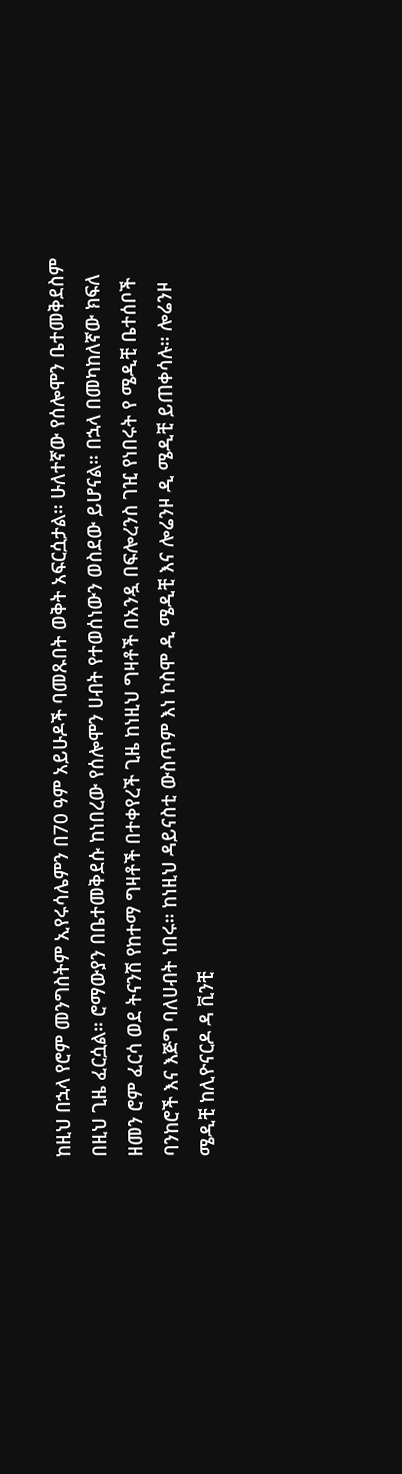ከዚህ በኋላ የሮም መንግስትም ኢየሩሳሌምን በ70 ዓም አይሁዶች ባመጹበት ወቅት አፍርሷታል። ሁለተኛው የሰሎሞን ቤተመቅደስም በዚህ ጊዜ ፈርሷል። ሮማውያን በቤተመቅደሱ ከነበረው የሰሎሞን ሀብት የተወሰነውን ወስደው ይሆናል። በኋላ በመካከለኛው ክፍለ ዘመን ሮም ፈርሳ ወደ ትናንሽ የከተማ ግዛቶች በተቀየረች ጊዜ ከነዚህ ግዛቶች በአንዷ በፍሎረንስ ገዢ የነበሩት የ ሜዲቺ ቤተሰቦች ባንከሮች እና እጅግ ባለሀብት ነበሩ። ከነዚህ ዳይናስቲ ውስጥም እነ ኮስሞ ዲ ሜዲቺ እና ሎሬንዞ ዲ ሜዲቺ ይጠቀሳሉ። ሎሬንዞ ሜዲቺ ከሊዮናርዶ ዳ ቪንቺ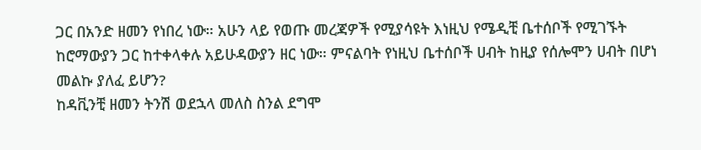ጋር በአንድ ዘመን የነበረ ነው። አሁን ላይ የወጡ መረጃዎች የሚያሳዩት እነዚህ የሜዲቺ ቤተሰቦች የሚገኙት ከሮማውያን ጋር ከተቀላቀሉ አይሁዳውያን ዘር ነው። ምናልባት የነዚህ ቤተሰቦች ሀብት ከዚያ የሰሎሞን ሀብት በሆነ መልኩ ያለፈ ይሆን?
ከዳቪንቺ ዘመን ትንሽ ወደኋላ መለስ ስንል ደግሞ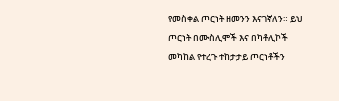የመስቀል ጦርነት ዘመንን እናገኛለን። ይህ ጦርነት በሙስሊሞች እና በካቶሊኮች መካከል የተረጉ ተከታታይ ጦርነቶችን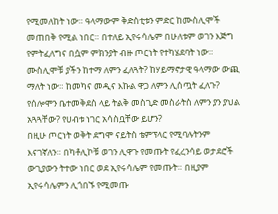የሚመለከት ነው። ዓላማውም ቅድስቲቱን ምድር ከሙስሊሞች መጠበቅ የሚል ነበር። በተለይ ኢየሩሳሌም በሁለቱም ወገን እጅግ የምትፈለግና በሷም ምክንያት ብዙ ጦርነት የተካሄደባት ነው። ሙስሊሞቹ ያችን ከተማ ለምን ፈለጓት? ከሃይማኖታዊ ዓላማው ውጪ ማለት ነው። ከመካና መዲና እኩል ዋጋ ለምን ሊሰጧት ፈለጉ? የሰሎሞን ቤተመቅደስ ላይ ትልቅ መስጊድ መስራትስ ለምን ያን ያህል አጓጓቸው? የሀብቱ ነገር አሳስቧቸው ይሆን?
በዚሁ ጦርነት ወቅት ደግሞ ናይትስ ቴምፕላር የሚባሉትንም እናገኛለን። በካቶሊኮቹ ወገን ሊዋጉ የመጡት የፈረንሳይ ወታደሮች ውጊያውን ትተው ነበር ወደ ኢየሩሳሌም የመጡት። በዚያም ኢየሩሳሌምን ሊጎበኙ የሚመጡ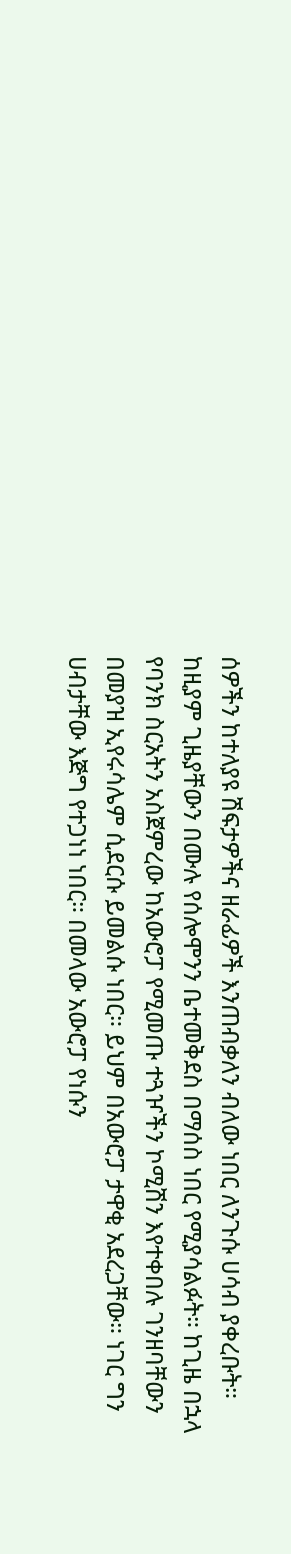ሰዎችን ከተለያዩ ሽፍታዎችና ዘራፊዎች እንጠብቃለን ብለው ነበር ለንጉሱ ሀሳብ ያቀረቡት። ከዚያም ጊዜያቸውን በሙሉ የሰሎሞንን ቤተመቅደስ በማሰስ ነበር የሚያሳልፉት። ከጊዜ በኋላ የባንክ ስርአትን አስጀምረው ከአውሮፓ የሚመጡ ተጓዦችን ኮሚሽን እየተቀበሉ ገንዘባቸውን በመያዝ ኢየሩሳሌም ሲደርሱ ይመልሱ ነበር። ይህም በአውሮፓ ታዋቂ አደረጋቸው። ነገር ግን ሀብታቸው እጅግ የተጋነነ ነበር። በመላው አውሮፓ የነሱን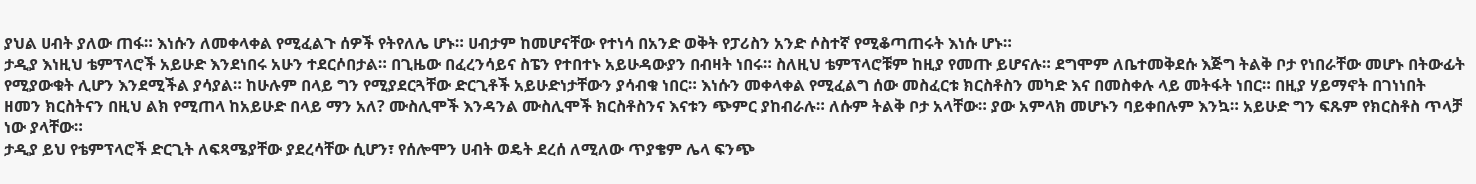ያህል ሀብት ያለው ጠፋ። እነሱን ለመቀላቀል የሚፈልጉ ሰዎች የትየለሌ ሆኑ። ሀብታም ከመሆናቸው የተነሳ በአንድ ወቅት የፓሪስን አንድ ሶስተኛ የሚቆጣጠሩት እነሱ ሆኑ።
ታዲያ እነዚህ ቴምፕላሮች አይሁድ እንደነበሩ አሁን ተደርሶበታል። በጊዜው በፈረንሳይና ስፔን የተበተኑ አይሁዳውያን በብዛት ነበሩ። ስለዚህ ቴምፕላሮቹም ከዚያ የመጡ ይሆናሉ። ደግሞም ለቤተመቅደሱ እጅግ ትልቅ ቦታ የነበራቸው መሆኑ በትውፊት የሚያውቁት ሊሆን እንደሚችል ያሳያል። ከሁሉም በላይ ግን የሚያደርጓቸው ድርጊቶች አይሁድነታቸውን ያሳብቁ ነበር። እነሱን መቀላቀል የሚፈልግ ሰው መስፈርቱ ክርስቶስን መካድ እና በመስቀሉ ላይ መትፋት ነበር። በዚያ ሃይማኖት በገነነበት ዘመን ክርስትናን በዚህ ልክ የሚጠላ ከአይሁድ በላይ ማን አለ? ሙስሊሞች እንዳንል ሙስሊሞች ክርስቶስንና እናቱን ጭምር ያከብራሉ። ለሱም ትልቅ ቦታ አላቸው። ያው አምላክ መሆኑን ባይቀበሉም እንኳ። አይሁድ ግን ፍጹም የክርስቶስ ጥላቻ ነው ያላቸው።
ታዲያ ይህ የቴምፕላሮች ድርጊት ለፍጻሜያቸው ያደረሳቸው ሲሆን፣ የሰሎሞን ሀብት ወዴት ደረሰ ለሚለው ጥያቄም ሌላ ፍንጭ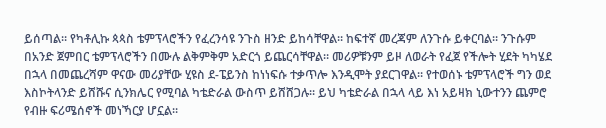ይሰጣል። የካቶሊኩ ጳጳስ ቴምፕላሮችን የፈረንሳዩ ንጉስ ዘንድ ይከሳቸዋል። ከፍተኛ መረጃም ለንጉሱ ይቀርባል። ንጉሱም በአንድ ጀምበር ቴምፕላሮችን በሙሉ ልቅምቅም አድርጎ ይጨርሳቸዋል። መሪዎቹንም ይዞ ለወራት የፈጀ የችሎት ሂደት ካካሄደ በኋላ በመጨረሻም ዋናው መሪያቸው ሂዩስ ደ-ፔይንስ ከነነፍሱ ተቃጥሎ እንዲሞት ያደርገዋል። የተወሰኑ ቴምፕላሮች ግን ወደ እስኮትላንድ ይሸሹና ሲንክሌር የሚባል ካቴድራል ውስጥ ይሸሸጋሉ። ይህ ካቴድራል በኋላ ላይ እነ አይዛክ ኒውተንን ጨምሮ የብዙ ፍሪሜሰኖች መነኻርያ ሆኗል።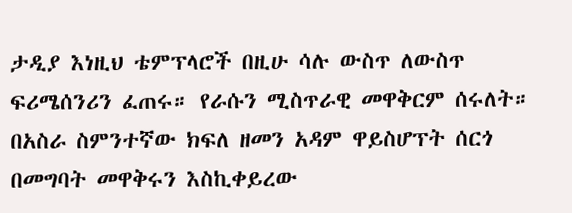ታዲያ እነዚህ ቴምፕላሮች በዚሁ ሳሉ ውስጥ ለውስጥ ፍሪሜሰንሪን ፈጠሩ። የራሱን ሚስጥራዊ መዋቅርም ሰሩለት። በአስራ ስምንተኛው ክፍለ ዘመን አዳም ዋይስሆፕት ሰርጎ በመግባት መዋቅሩን እስኪቀይረው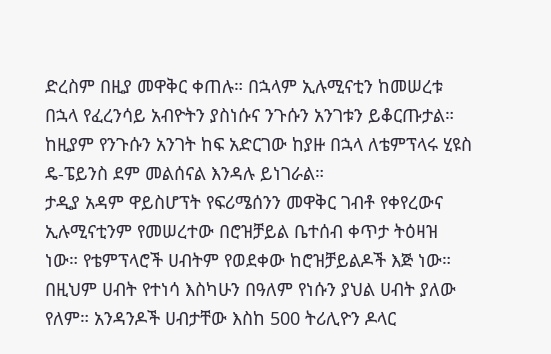ድረስም በዚያ መዋቅር ቀጠሉ። በኋላም ኢሉሚናቲን ከመሠረቱ በኋላ የፈረንሳይ አብዮትን ያስነሱና ንጉሱን አንገቱን ይቆርጡታል። ከዚያም የንጉሱን አንገት ከፍ አድርገው ከያዙ በኋላ ለቴምፕላሩ ሂዩስ ዴ-ፔይንስ ደም መልሰናል እንዳሉ ይነገራል።
ታዲያ አዳም ዋይስሆፕት የፍሪሜሰንን መዋቅር ገብቶ የቀየረውና ኢሉሚናቲንም የመሠረተው በሮዝቻይል ቤተሰብ ቀጥታ ትዕዛዝ ነው። የቴምፕላሮች ሀብትም የወደቀው ከሮዝቻይልዶች እጅ ነው። በዚህም ሀብት የተነሳ እስካሁን በዓለም የነሱን ያህል ሀብት ያለው የለም። አንዳንዶች ሀብታቸው እስከ 500 ትሪሊዮን ዶላር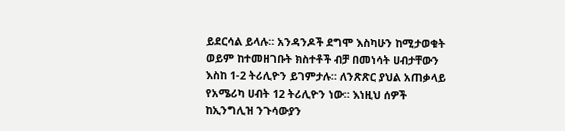ይደርሳል ይላሉ። አንዳንዶች ደግሞ እስካሁን ከሚታወቁት ወይም ከተመዘገቡት ክስተቶች ብቻ በመነሳት ሀብታቸውን እስከ 1-2 ትሪሊዮን ይገምታሉ። ለንጽጽር ያህል አጠቃላይ የአሜሪካ ሀብት 12 ትሪሊዮን ነው። እነዚህ ሰዎች ከኢንግሊዝ ንጉሳውያን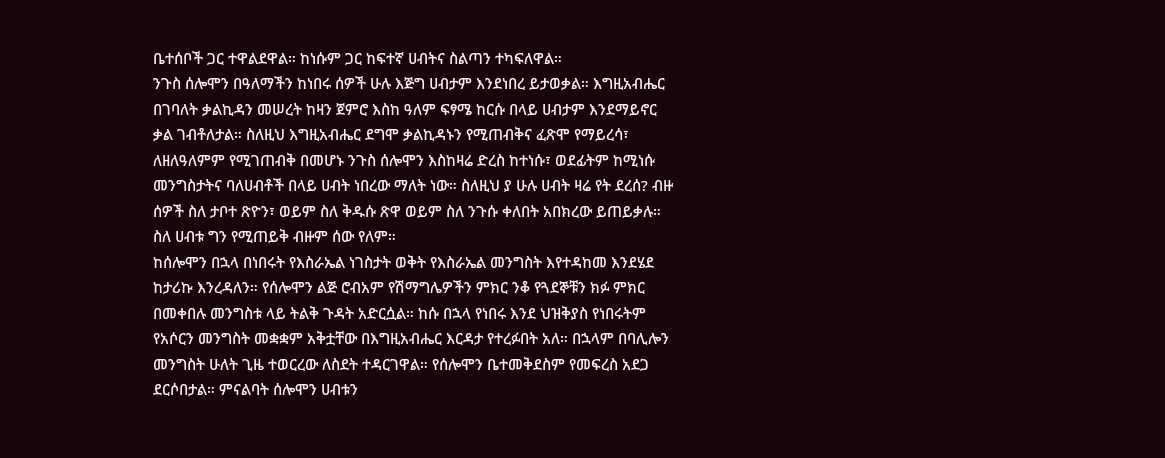ቤተሰቦች ጋር ተዋልደዋል። ከነሱም ጋር ከፍተኛ ሀብትና ስልጣን ተካፍለዋል።
ንጉስ ሰሎሞን በዓለማችን ከነበሩ ሰዎች ሁሉ እጅግ ሀብታም እንደነበረ ይታወቃል። እግዚአብሔር በገባለት ቃልኪዳን መሠረት ከዛን ጀምሮ እስከ ዓለም ፍፃሜ ከርሱ በላይ ሀብታም እንደማይኖር ቃል ገብቶለታል። ስለዚህ እግዚአብሔር ደግሞ ቃልኪዳኑን የሚጠብቅና ፈጽሞ የማይረሳ፣ ለዘለዓለምም የሚገጠብቅ በመሆኑ ንጉስ ሰሎሞን እስከዛሬ ድረስ ከተነሱ፣ ወደፊትም ከሚነሱ መንግስታትና ባለሀብቶች በላይ ሀብት ነበረው ማለት ነው። ስለዚህ ያ ሁሉ ሀብት ዛሬ የት ደረሰ? ብዙ ሰዎች ስለ ታቦተ ጽዮን፣ ወይም ስለ ቅዱሱ ጽዋ ወይም ስለ ንጉሱ ቀለበት አበክረው ይጠይቃሉ። ስለ ሀብቱ ግን የሚጠይቅ ብዙም ሰው የለም።
ከሰሎሞን በኋላ በነበሩት የእስራኤል ነገስታት ወቅት የእስራኤል መንግስት እየተዳከመ እንደሄደ ከታሪኩ እንረዳለን። የሰሎሞን ልጅ ሮብአም የሽማግሌዎችን ምክር ንቆ የጓደኞቹን ክፉ ምክር በመቀበሉ መንግስቱ ላይ ትልቅ ጉዳት አድርሷል። ከሱ በኋላ የነበሩ እንደ ህዝቅያስ የነበሩትም የአሶርን መንግስት መቋቋም አቅቷቸው በእግዚአብሔር እርዳታ የተረፉበት አለ። በኋላም በባሊሎን መንግስት ሁለት ጊዜ ተወርረው ለስደት ተዳርገዋል። የሰሎሞን ቤተመቅደስም የመፍረስ አደጋ ደርሶበታል። ምናልባት ሰሎሞን ሀብቱን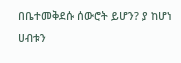በቤተመቅደሱ ሰውሮት ይሆን? ያ ከሆነ ሀብቱን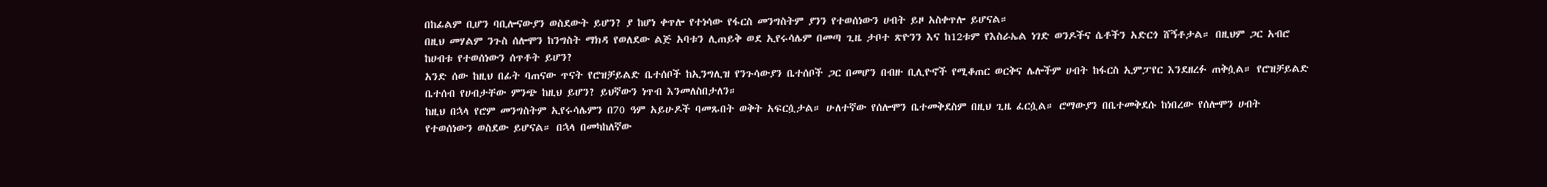በከፊልም ቢሆን ባቢሎናውያን ወስደውት ይሆን? ያ ከሆነ ቀጥሎ የተነሳው የፋርስ መንግስትም ያንን የተወሰነውን ሀብት ይዞ አስቀጥሎ ይሆናል።
በዚህ መሃልም ንጉስ ሰሎሞን ከንግስት ማክዳ የወለደው ልጅ አባቱን ሊጠይቅ ወደ ኢየሩሳሌም በመጣ ጊዜ ታቦተ ጽዮንን እና ከ12ቱም የእስራኤል ነገድ ወንዶችና ሴቶችን አድርጎ ሸኝቶታል። በዚህም ጋር አብሮ ከሀብቱ የተወሰነውን ሰጥቶት ይሆን?
አንድ ሰው ከዚህ በፊት ባጠናው ጥናት የሮዝቻይልድ ቤተሰቦች ከኢንግሊዝ የንጉሳውያን ቤተሰቦች ጋር በመሆን በብዙ ቢሊዮኖች የሚቆጠር ወርቅና ሌሎችም ሀብት ከፋርስ ኢምፓየር እንደዘረፉ ጠቅሷል። የሮዝቻይልድ ቤተሰብ የሀብታቸው ምንጭ ከዚህ ይሆን? ይህኛውን ነጥብ እንመለስበታለን።
ከዚህ በኋላ የሮም መንግስትም ኢየሩሳሌምን በ70 ዓም አይሁዶች ባመጹበት ወቅት አፍርሷታል። ሁለተኛው የሰሎሞን ቤተመቅደስም በዚህ ጊዜ ፈርሷል። ሮማውያን በቤተመቅደሱ ከነበረው የሰሎሞን ሀብት የተወሰነውን ወስደው ይሆናል። በኋላ በመካከለኛው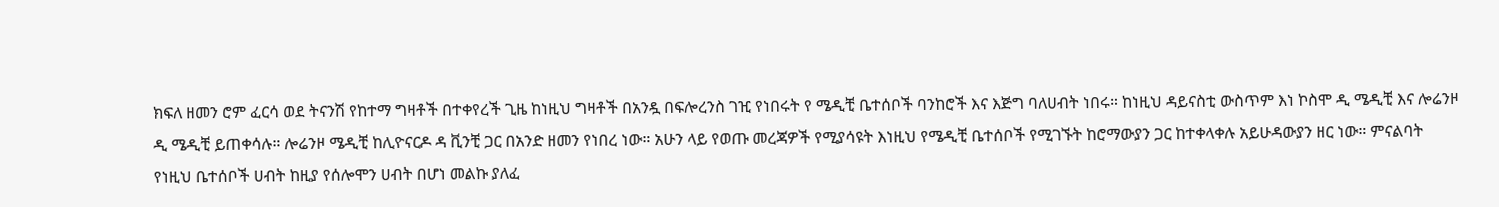ክፍለ ዘመን ሮም ፈርሳ ወደ ትናንሽ የከተማ ግዛቶች በተቀየረች ጊዜ ከነዚህ ግዛቶች በአንዷ በፍሎረንስ ገዢ የነበሩት የ ሜዲቺ ቤተሰቦች ባንከሮች እና እጅግ ባለሀብት ነበሩ። ከነዚህ ዳይናስቲ ውስጥም እነ ኮስሞ ዲ ሜዲቺ እና ሎሬንዞ ዲ ሜዲቺ ይጠቀሳሉ። ሎሬንዞ ሜዲቺ ከሊዮናርዶ ዳ ቪንቺ ጋር በአንድ ዘመን የነበረ ነው። አሁን ላይ የወጡ መረጃዎች የሚያሳዩት እነዚህ የሜዲቺ ቤተሰቦች የሚገኙት ከሮማውያን ጋር ከተቀላቀሉ አይሁዳውያን ዘር ነው። ምናልባት የነዚህ ቤተሰቦች ሀብት ከዚያ የሰሎሞን ሀብት በሆነ መልኩ ያለፈ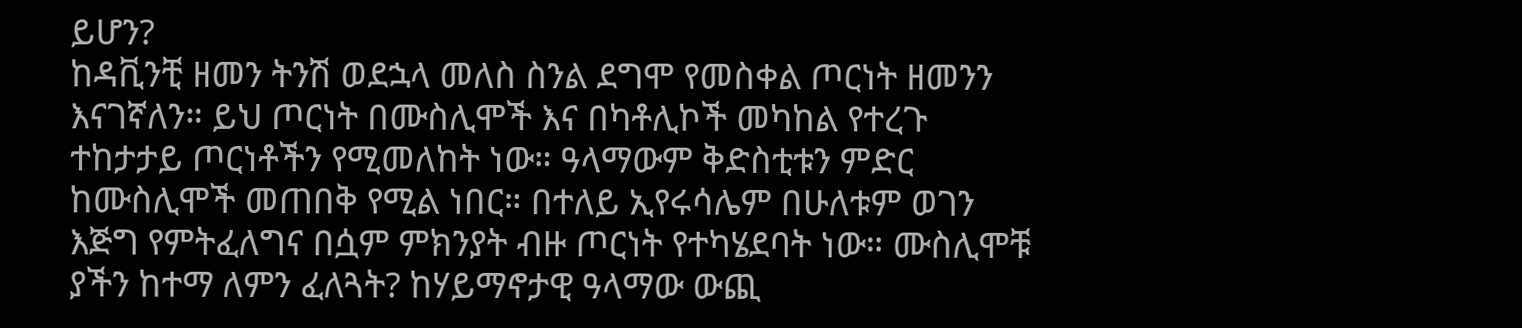ይሆን?
ከዳቪንቺ ዘመን ትንሽ ወደኋላ መለስ ስንል ደግሞ የመስቀል ጦርነት ዘመንን እናገኛለን። ይህ ጦርነት በሙስሊሞች እና በካቶሊኮች መካከል የተረጉ ተከታታይ ጦርነቶችን የሚመለከት ነው። ዓላማውም ቅድስቲቱን ምድር ከሙስሊሞች መጠበቅ የሚል ነበር። በተለይ ኢየሩሳሌም በሁለቱም ወገን እጅግ የምትፈለግና በሷም ምክንያት ብዙ ጦርነት የተካሄደባት ነው። ሙስሊሞቹ ያችን ከተማ ለምን ፈለጓት? ከሃይማኖታዊ ዓላማው ውጪ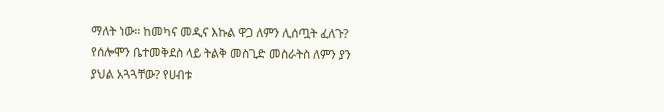ማለት ነው። ከመካና መዲና እኩል ዋጋ ለምን ሊሰጧት ፈለጉ? የሰሎሞን ቤተመቅደስ ላይ ትልቅ መስጊድ መስራትስ ለምን ያን ያህል አጓጓቸው? የሀብቱ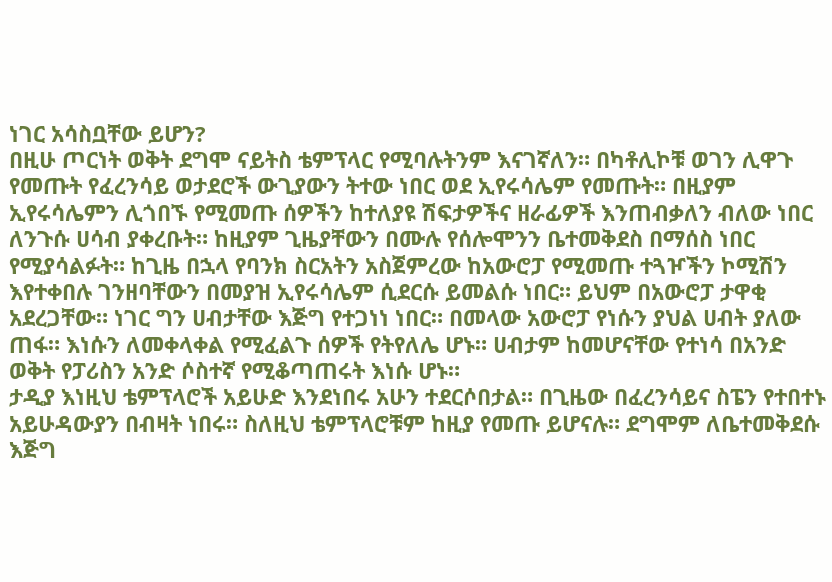ነገር አሳስቧቸው ይሆን?
በዚሁ ጦርነት ወቅት ደግሞ ናይትስ ቴምፕላር የሚባሉትንም እናገኛለን። በካቶሊኮቹ ወገን ሊዋጉ የመጡት የፈረንሳይ ወታደሮች ውጊያውን ትተው ነበር ወደ ኢየሩሳሌም የመጡት። በዚያም ኢየሩሳሌምን ሊጎበኙ የሚመጡ ሰዎችን ከተለያዩ ሽፍታዎችና ዘራፊዎች እንጠብቃለን ብለው ነበር ለንጉሱ ሀሳብ ያቀረቡት። ከዚያም ጊዜያቸውን በሙሉ የሰሎሞንን ቤተመቅደስ በማሰስ ነበር የሚያሳልፉት። ከጊዜ በኋላ የባንክ ስርአትን አስጀምረው ከአውሮፓ የሚመጡ ተጓዦችን ኮሚሽን እየተቀበሉ ገንዘባቸውን በመያዝ ኢየሩሳሌም ሲደርሱ ይመልሱ ነበር። ይህም በአውሮፓ ታዋቂ አደረጋቸው። ነገር ግን ሀብታቸው እጅግ የተጋነነ ነበር። በመላው አውሮፓ የነሱን ያህል ሀብት ያለው ጠፋ። እነሱን ለመቀላቀል የሚፈልጉ ሰዎች የትየለሌ ሆኑ። ሀብታም ከመሆናቸው የተነሳ በአንድ ወቅት የፓሪስን አንድ ሶስተኛ የሚቆጣጠሩት እነሱ ሆኑ።
ታዲያ እነዚህ ቴምፕላሮች አይሁድ እንደነበሩ አሁን ተደርሶበታል። በጊዜው በፈረንሳይና ስፔን የተበተኑ አይሁዳውያን በብዛት ነበሩ። ስለዚህ ቴምፕላሮቹም ከዚያ የመጡ ይሆናሉ። ደግሞም ለቤተመቅደሱ እጅግ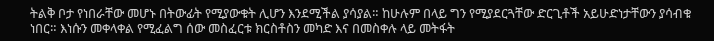ትልቅ ቦታ የነበራቸው መሆኑ በትውፊት የሚያውቁት ሊሆን እንደሚችል ያሳያል። ከሁሉም በላይ ግን የሚያደርጓቸው ድርጊቶች አይሁድነታቸውን ያሳብቁ ነበር። እነሱን መቀላቀል የሚፈልግ ሰው መስፈርቱ ክርስቶስን መካድ እና በመስቀሉ ላይ መትፋት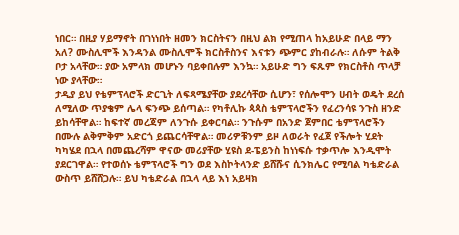ነበር። በዚያ ሃይማኖት በገነነበት ዘመን ክርስትናን በዚህ ልክ የሚጠላ ከአይሁድ በላይ ማን አለ? ሙስሊሞች እንዳንል ሙስሊሞች ክርስቶስንና እናቱን ጭምር ያከብራሉ። ለሱም ትልቅ ቦታ አላቸው። ያው አምላክ መሆኑን ባይቀበሉም እንኳ። አይሁድ ግን ፍጹም የክርስቶስ ጥላቻ ነው ያላቸው።
ታዲያ ይህ የቴምፕላሮች ድርጊት ለፍጻሜያቸው ያደረሳቸው ሲሆን፣ የሰሎሞን ሀብት ወዴት ደረሰ ለሚለው ጥያቄም ሌላ ፍንጭ ይሰጣል። የካቶሊኩ ጳጳስ ቴምፕላሮችን የፈረንሳዩ ንጉስ ዘንድ ይከሳቸዋል። ከፍተኛ መረጃም ለንጉሱ ይቀርባል። ንጉሱም በአንድ ጀምበር ቴምፕላሮችን በሙሉ ልቅምቅም አድርጎ ይጨርሳቸዋል። መሪዎቹንም ይዞ ለወራት የፈጀ የችሎት ሂደት ካካሄደ በኋላ በመጨረሻም ዋናው መሪያቸው ሂዩስ ደ-ፔይንስ ከነነፍሱ ተቃጥሎ እንዲሞት ያደርገዋል። የተወሰኑ ቴምፕላሮች ግን ወደ እስኮትላንድ ይሸሹና ሲንክሌር የሚባል ካቴድራል ውስጥ ይሸሸጋሉ። ይህ ካቴድራል በኋላ ላይ እነ አይዛክ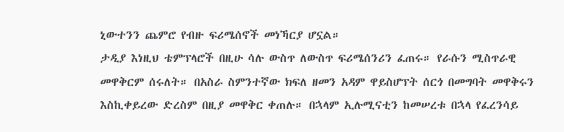ኒውተንን ጨምሮ የብዙ ፍሪሜሰኖች መነኻርያ ሆኗል።
ታዲያ እነዚህ ቴምፕላሮች በዚሁ ሳሉ ውስጥ ለውስጥ ፍሪሜሰንሪን ፈጠሩ። የራሱን ሚስጥራዊ መዋቅርም ሰሩለት። በአስራ ስምንተኛው ክፍለ ዘመን አዳም ዋይስሆፕት ሰርጎ በመግባት መዋቅሩን እስኪቀይረው ድረስም በዚያ መዋቅር ቀጠሉ። በኋላም ኢሉሚናቲን ከመሠረቱ በኋላ የፈረንሳይ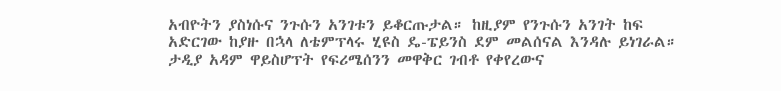አብዮትን ያስነሱና ንጉሱን አንገቱን ይቆርጡታል። ከዚያም የንጉሱን አንገት ከፍ አድርገው ከያዙ በኋላ ለቴምፕላሩ ሂዩስ ዴ-ፔይንስ ደም መልሰናል እንዳሉ ይነገራል።
ታዲያ አዳም ዋይስሆፕት የፍሪሜሰንን መዋቅር ገብቶ የቀየረውና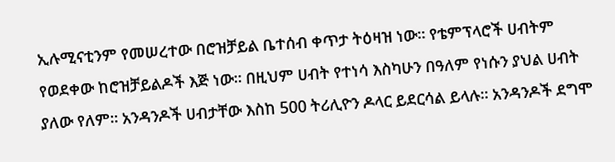ኢሉሚናቲንም የመሠረተው በሮዝቻይል ቤተሰብ ቀጥታ ትዕዛዝ ነው። የቴምፕላሮች ሀብትም የወደቀው ከሮዝቻይልዶች እጅ ነው። በዚህም ሀብት የተነሳ እስካሁን በዓለም የነሱን ያህል ሀብት ያለው የለም። አንዳንዶች ሀብታቸው እስከ 500 ትሪሊዮን ዶላር ይደርሳል ይላሉ። አንዳንዶች ደግሞ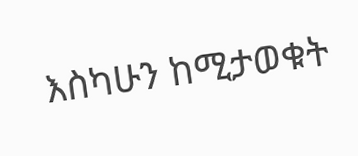እስካሁን ከሚታወቁት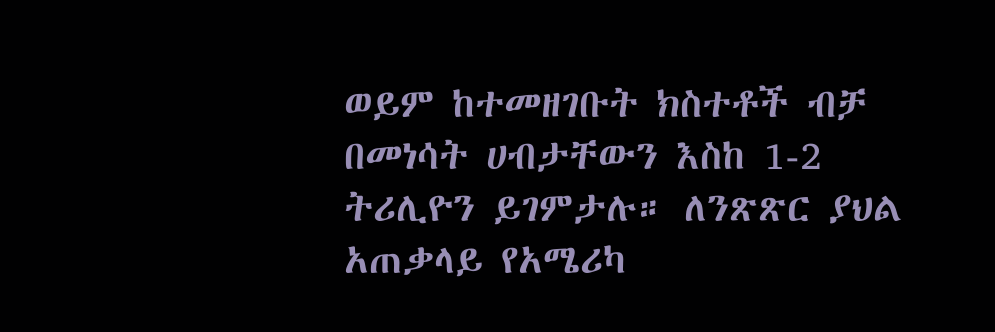ወይም ከተመዘገቡት ክስተቶች ብቻ በመነሳት ሀብታቸውን እስከ 1-2 ትሪሊዮን ይገምታሉ። ለንጽጽር ያህል አጠቃላይ የአሜሪካ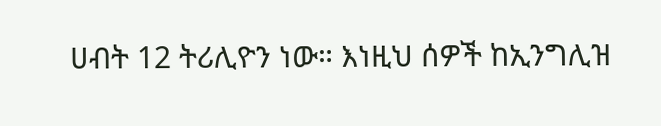ሀብት 12 ትሪሊዮን ነው። እነዚህ ሰዎች ከኢንግሊዝ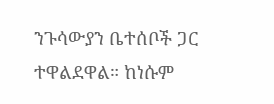ንጉሳውያን ቤተሰቦች ጋር ተዋልደዋል። ከነሱም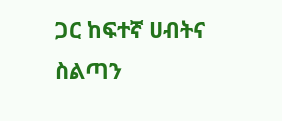ጋር ከፍተኛ ሀብትና ስልጣን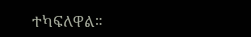ተካፍለዋል።